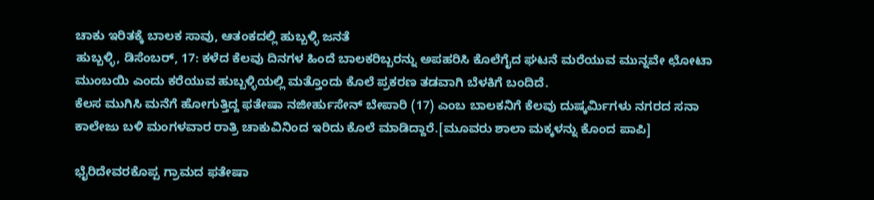ಚಾಕು ಇರಿತಕ್ಕೆ ಬಾಲಕ ಸಾವು, ಆತಂಕದಲ್ಲಿ ಹುಬ್ಬಳ್ಳಿ ಜನತೆ
ಹುಬ್ಬಳ್ಳಿ, ಡಿಸೆಂಬರ್, 17: ಕಳೆದ ಕೆಲವು ದಿನಗಳ ಹಿಂದೆ ಬಾಲಕರಿಬ್ಬರನ್ನು ಅಪಹರಿಸಿ ಕೊಲೆಗೈದ ಘಟನೆ ಮರೆಯುವ ಮುನ್ನವೇ ಛೋಟಾ ಮುಂಬಯಿ ಎಂದು ಕರೆಯುವ ಹುಬ್ಬಳ್ಳಿಯಲ್ಲಿ ಮತ್ತೊಂದು ಕೊಲೆ ಪ್ರಕರಣ ತಡವಾಗಿ ಬೆಳಕಿಗೆ ಬಂದಿದೆ.
ಕೆಲಸ ಮುಗಿಸಿ ಮನೆಗೆ ಹೋಗುತ್ತಿದ್ದ ಫತೇಷಾ ನಜೀರ್ಹುಸೇನ್ ಬೇಪಾರಿ (17) ಎಂಬ ಬಾಲಕನಿಗೆ ಕೆಲವು ದುಷ್ಕರ್ಮಿಗಳು ನಗರದ ಸನಾ ಕಾಲೇಜು ಬಳಿ ಮಂಗಳವಾರ ರಾತ್ರಿ ಚಾಕುವಿನಿಂದ ಇರಿದು ಕೊಲೆ ಮಾಡಿದ್ದಾರೆ.[ಮೂವರು ಶಾಲಾ ಮಕ್ಕಳನ್ನು ಕೊಂದ ಪಾಪಿ]

ಭೈರಿದೇವರಕೊಪ್ಪ ಗ್ರಾಮದ ಫತೇಷಾ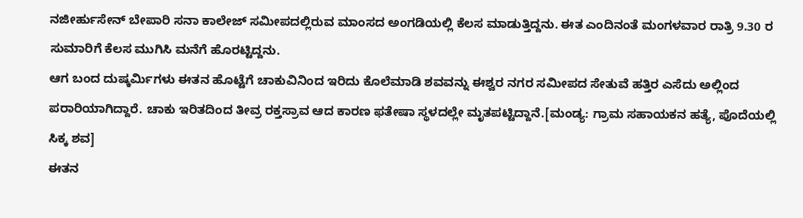ನಜೀರ್ಹುಸೇನ್ ಬೇಪಾರಿ ಸನಾ ಕಾಲೇಜ್ ಸಮೀಪದಲ್ಲಿರುವ ಮಾಂಸದ ಅಂಗಡಿಯಲ್ಲಿ ಕೆಲಸ ಮಾಡುತ್ತಿದ್ದನು. ಈತ ಎಂದಿನಂತೆ ಮಂಗಳವಾರ ರಾತ್ರಿ 9.30 ರ ಸುಮಾರಿಗೆ ಕೆಲಸ ಮುಗಿಸಿ ಮನೆಗೆ ಹೊರಟ್ಟಿದ್ದನು.
ಆಗ ಬಂದ ದುಷ್ಕರ್ಮಿಗಳು ಈತನ ಹೊಟ್ಟೆಗೆ ಚಾಕುವಿನಿಂದ ಇರಿದು ಕೊಲೆಮಾಡಿ ಶವವನ್ನು ಈಶ್ವರ ನಗರ ಸಮೀಪದ ಸೇತುವೆ ಹತ್ತಿರ ಎಸೆದು ಅಲ್ಲಿಂದ ಪರಾರಿಯಾಗಿದ್ದಾರೆ. ಚಾಕು ಇರಿತದಿಂದ ತೀವ್ರ ರಕ್ತಸ್ರಾವ ಆದ ಕಾರಣ ಫತೇಷಾ ಸ್ಥಳದಲ್ಲೇ ಮೃತಪಟ್ಟಿದ್ದಾನೆ.[ಮಂಡ್ಯ: ಗ್ರಾಮ ಸಹಾಯಕನ ಹತ್ಯೆ, ಪೊದೆಯಲ್ಲಿ ಸಿಕ್ಕ ಶವ]
ಈತನ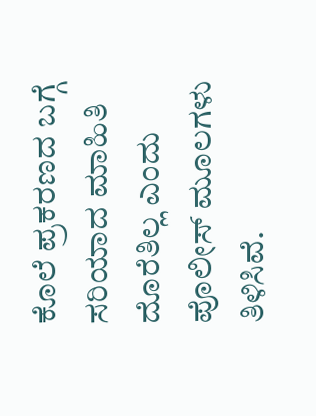ಕೊಲೆ ಪ್ರಕರಣದ ಬಗ್ಗೆ ಸರಿಯಾದ ಮಾಹಿತಿ ದೊರೆತಿಲ್ಲ ಎಂದು ಪೊಲೀಸ್ ಮೂಲಗಳು ತಿಳಿಸಿವೆ.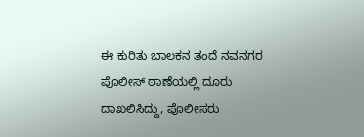ಈ ಕುರಿತು ಬಾಲಕನ ತಂದೆ ನವನಗರ ಪೊಲೀಸ್ ಠಾಣೆಯಲ್ಲಿ ದೂರು ದಾಖಲಿಸಿದ್ದು, ಪೊಲೀಸರು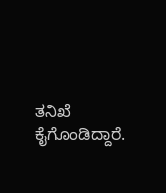ತನಿಖೆ ಕೈಗೊಂಡಿದ್ದಾರೆ.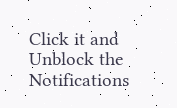Click it and Unblock the Notifications